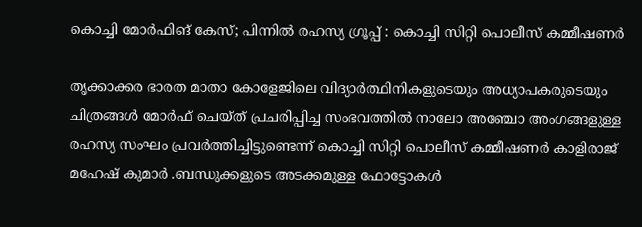കൊച്ചി മോര്‍ഫിങ് കേസ്; പിന്നില്‍ രഹസ്യ ഗ്രൂപ്പ് : കൊച്ചി സിറ്റി പൊലീസ് കമ്മീഷണര്‍

തൃക്കാക്കര ഭാരത മാതാ കോളേജിലെ വിദ്യാർത്ഥിനികളുടെയും അധ്യാപകരുടെയും ചിത്രങ്ങള്‍ മോർഫ് ചെയ്ത് പ്രചരിപ്പിച്ച സംഭവത്തില്‍ നാലോ അഞ്ചോ അംഗങ്ങളുള്ള രഹസ്യ സംഘം പ്രവർത്തിച്ചിട്ടുണ്ടെന്ന് കൊച്ചി സിറ്റി പൊലീസ് കമ്മീഷണർ കാളിരാജ് മഹേഷ് കുമാർ .ബന്ധുക്കളുടെ അടക്കമുള്ള ഫോട്ടോകള്‍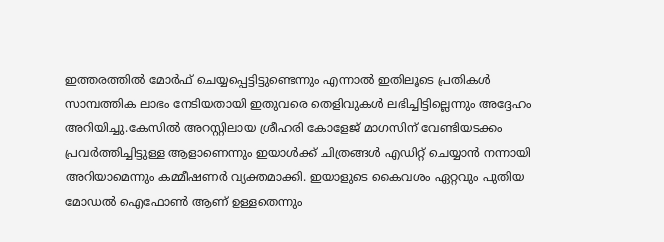ഇത്തരത്തില്‍ മോർഫ് ചെയ്യപ്പെട്ടിട്ടുണ്ടെന്നും എന്നാല്‍ ഇതിലൂടെ പ്രതികള്‍ സാമ്പത്തിക ലാഭം നേടിയതായി ഇതുവരെ തെളിവുകള്‍ ലഭിച്ചിട്ടില്ലെന്നും അദ്ദേഹം അറിയിച്ചു.കേസില്‍ അറസ്റ്റിലായ ശ്രീഹരി കോളേജ് മാഗസിന് വേണ്ടിയടക്കം പ്രവർത്തിച്ചിട്ടുള്ള ആളാണെന്നും ഇയാള്‍ക്ക് ചിത്രങ്ങള്‍ എഡിറ്റ് ചെയ്യാൻ നന്നായി അറിയാമെന്നും കമ്മീഷണർ വ്യക്തമാക്കി. ഇയാളുടെ കൈവശം ഏറ്റവും പുതിയ മോഡല്‍ ഐഫോണ്‍ ആണ് ഉള്ളതെന്നും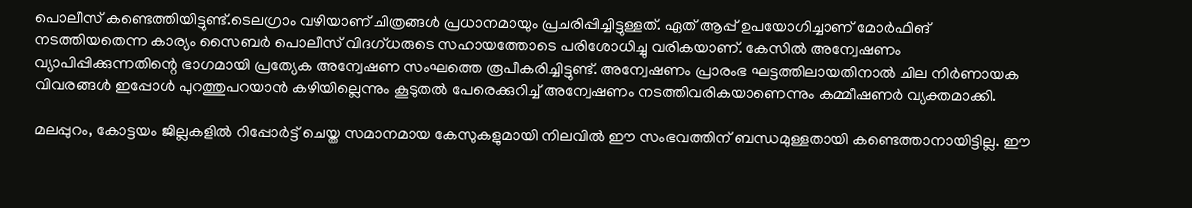പൊലീസ് കണ്ടെത്തിയിട്ടുണ്ട്.ടെലഗ്രാം വഴിയാണ് ചിത്രങ്ങള്‍ പ്രധാനമായും പ്രചരിപ്പിച്ചിട്ടുള്ളത്. ഏത് ആപ്പ് ഉപയോഗിച്ചാണ് മോർഫിങ് നടത്തിയതെന്ന കാര്യം സൈബർ പൊലീസ് വിദഗ്ധരുടെ സഹായത്തോടെ പരിശോധിച്ചു വരികയാണ്. കേസില്‍ അന്വേഷണം വ്യാപിപ്പിക്കുന്നതിന്റെ ഭാഗമായി പ്രത്യേക അന്വേഷണ സംഘത്തെ രൂപീകരിച്ചിട്ടുണ്ട്. അന്വേഷണം പ്രാരംഭ ഘട്ടത്തിലായതിനാല്‍ ചില നിർണായക വിവരങ്ങള്‍ ഇപ്പോള്‍ പുറത്തുപറയാൻ കഴിയില്ലെന്നും കൂടുതല്‍ പേരെക്കുറിച്ച്‌ അന്വേഷണം നടത്തിവരികയാണെന്നും കമ്മീഷണർ വ്യക്തമാക്കി.

മലപ്പുറം, കോട്ടയം ജില്ലകളില്‍ റിപ്പോർട്ട് ചെയ്ത സമാനമായ കേസുകളുമായി നിലവില്‍ ഈ സംഭവത്തിന് ബന്ധമുള്ളതായി കണ്ടെത്താനായിട്ടില്ല. ഈ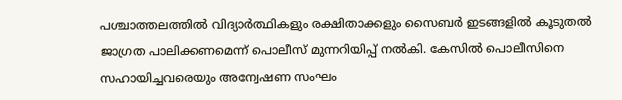പശ്ചാത്തലത്തില്‍ വിദ്യാർത്ഥികളും രക്ഷിതാക്കളും സൈബർ ഇടങ്ങളില്‍ കൂടുതല്‍ ജാഗ്രത പാലിക്കണമെന്ന് പൊലീസ് മുന്നറിയിപ്പ് നല്‍കി. കേസില്‍ പൊലീസിനെ സഹായിച്ചവരെയും അന്വേഷണ സംഘം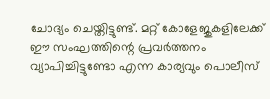ചോദ്യം ചെയ്തിട്ടുണ്ട്. മറ്റ് കോളേജുകളിലേക്ക് ഈ സംഘത്തിന്റെ പ്രവർത്തനം വ്യാപിച്ചിട്ടുണ്ടോ എന്ന കാര്യവും പൊലീസ്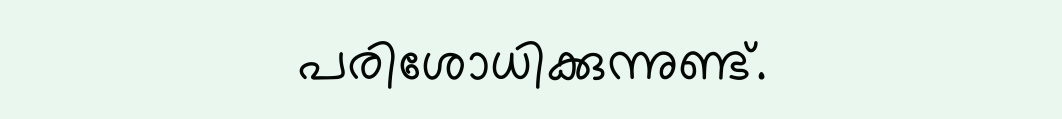പരിശോധിക്കുന്നുണ്ട്.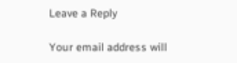Leave a Reply

Your email address will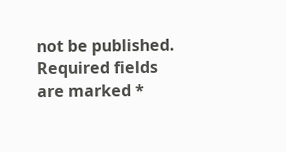not be published. Required fields are marked *